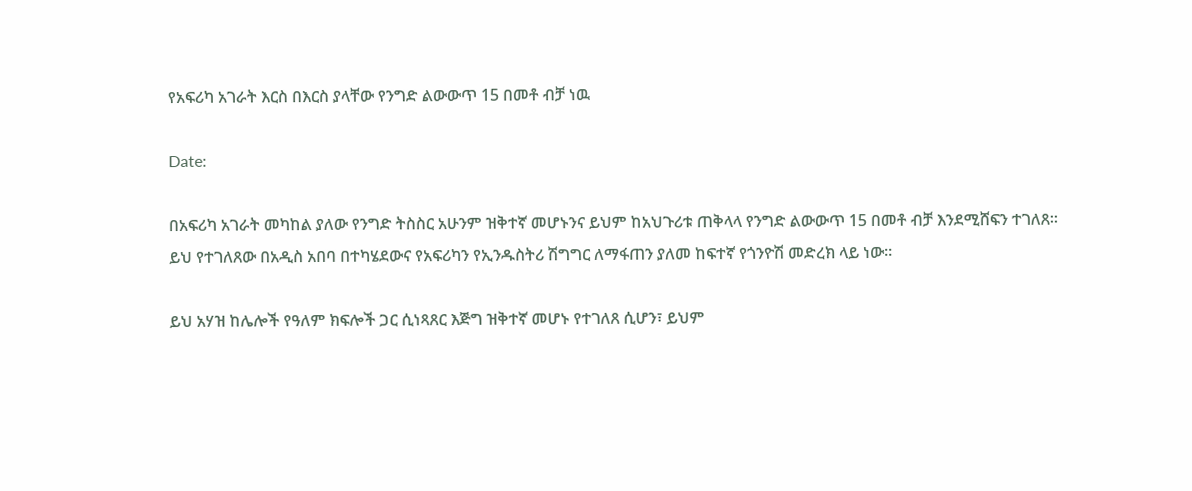የአፍሪካ አገራት እርስ በእርስ ያላቸው የንግድ ልውውጥ 15 በመቶ ብቻ ነዉ

Date:

በአፍሪካ አገራት መካከል ያለው የንግድ ትስስር አሁንም ዝቅተኛ መሆኑንና ይህም ከአህጉሪቱ ጠቅላላ የንግድ ልውውጥ 15 በመቶ ብቻ እንደሚሸፍን ተገለጸ። ይህ የተገለጸው በአዲስ አበባ በተካሄደውና የአፍሪካን የኢንዱስትሪ ሽግግር ለማፋጠን ያለመ ከፍተኛ የጎንዮሽ መድረክ ላይ ነው።

ይህ አሃዝ ከሌሎች የዓለም ክፍሎች ጋር ሲነጻጸር እጅግ ዝቅተኛ መሆኑ የተገለጸ ሲሆን፣ ይህም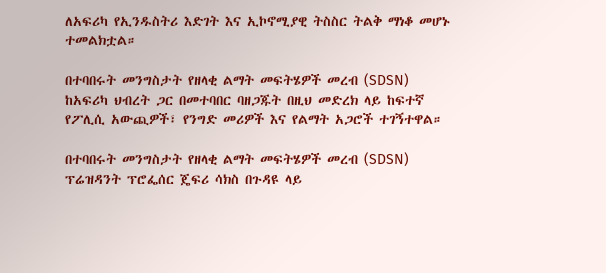ለአፍሪካ የኢንዱስትሪ እድገት እና ኢኮኖሚያዊ ትስስር ትልቅ ማነቆ መሆኑ ተመልክቷል።

በተባበሩት መንግስታት የዘላቂ ልማት መፍትሄዎች መረብ (SDSN) ከአፍሪካ ህብረት ጋር በመተባበር ባዘጋጁት በዚህ መድረክ ላይ ከፍተኛ የፖሊሲ አውጪዎች፣ የንግድ መሪዎች እና የልማት አጋሮች ተገኝተዋል።

በተባበሩት መንግስታት የዘላቂ ልማት መፍትሄዎች መረብ (SDSN) ፕሬዝዳንት ፕሮፌሰር ጄፍሪ ሳክስ በጉዳዩ ላይ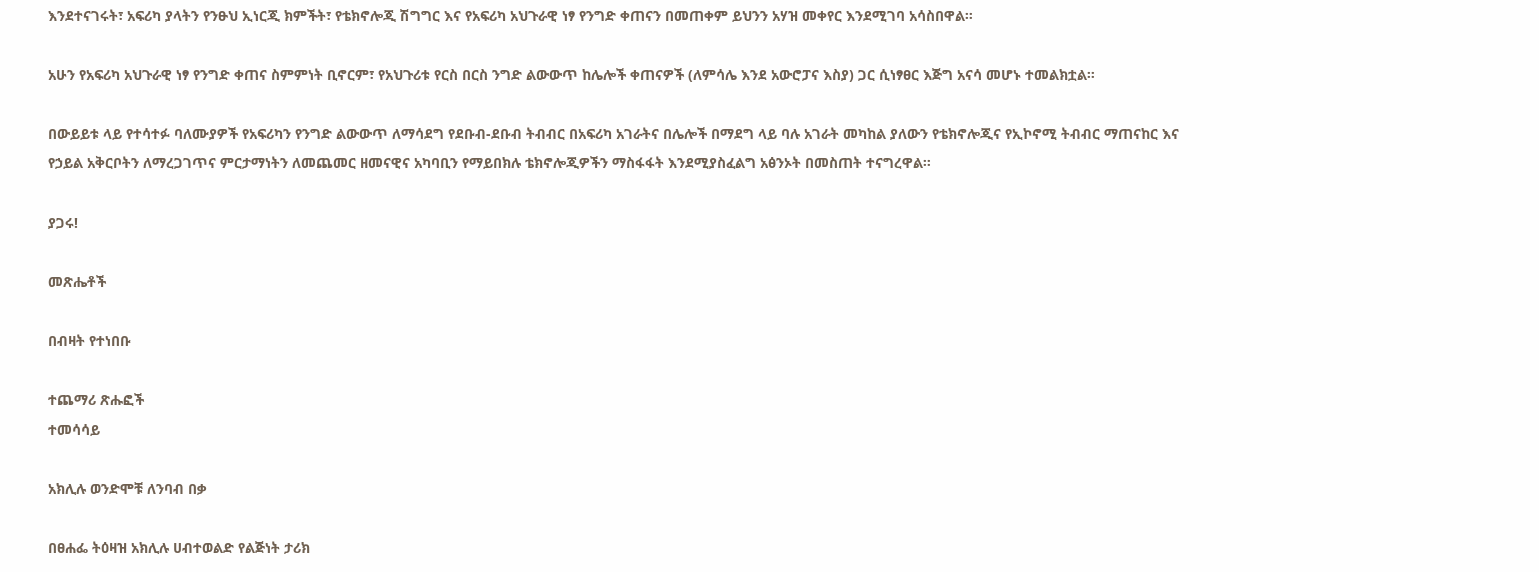እንደተናገሩት፣ አፍሪካ ያላትን የንፁህ ኢነርጂ ክምችት፣ የቴክኖሎጂ ሽግግር እና የአፍሪካ አህጉራዊ ነፃ የንግድ ቀጠናን በመጠቀም ይህንን አሃዝ መቀየር እንደሚገባ አሳስበዋል።

አሁን የአፍሪካ አህጉራዊ ነፃ የንግድ ቀጠና ስምምነት ቢኖርም፣ የአህጉሪቱ የርስ በርስ ንግድ ልውውጥ ከሌሎች ቀጠናዎች (ለምሳሌ እንደ አውሮፓና እስያ) ጋር ሲነፃፀር እጅግ አናሳ መሆኑ ተመልክቷል።

በውይይቱ ላይ የተሳተፉ ባለሙያዎች የአፍሪካን የንግድ ልውውጥ ለማሳደግ የደቡብ-ደቡብ ትብብር በአፍሪካ አገራትና በሌሎች በማደግ ላይ ባሉ አገራት መካከል ያለውን የቴክኖሎጂና የኢኮኖሚ ትብብር ማጠናከር እና የኃይል አቅርቦትን ለማረጋገጥና ምርታማነትን ለመጨመር ዘመናዊና አካባቢን የማይበክሉ ቴክኖሎጂዎችን ማስፋፋት እንደሚያስፈልግ አፅንኦት በመስጠት ተናግረዋል።

ያጋሩ!

መጽሔቶች

በብዛት የተነበቡ

ተጨማሪ ጽሑፎች
ተመሳሳይ

አክሊሉ ወንድሞቹ ለንባብ በቃ

በፀሐፌ ትዕዛዝ አክሊሉ ሀብተወልድ የልጅነት ታሪክ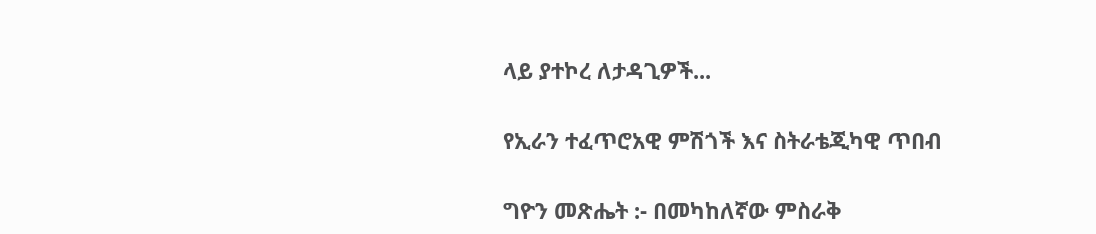ላይ ያተኮረ ለታዳጊዎች...

የኢራን ተፈጥሮአዊ ምሽጎች እና ስትራቴጂካዊ ጥበብ

ግዮን መጽሔት :- በመካከለኛው ምስራቅ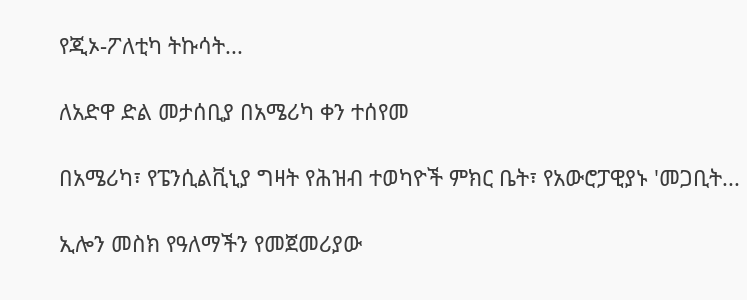የጂኦ-ፖለቲካ ትኩሳት...

ለአድዋ ድል መታሰቢያ በአሜሪካ ቀን ተሰየመ

በአሜሪካ፣ የፔንሲልቪኒያ ግዛት የሕዝብ ተወካዮች ምክር ቤት፣ የአውሮፓዊያኑ 'መጋቢት...

ኢሎን መስክ የዓለማችን የመጀመሪያው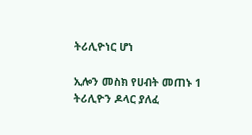ትሪሊዮነር ሆነ

ኢሎን መስክ የሀብት መጠኑ 1 ትሪሊዮን ዶላር ያለፈ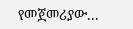የመጀመሪያው...